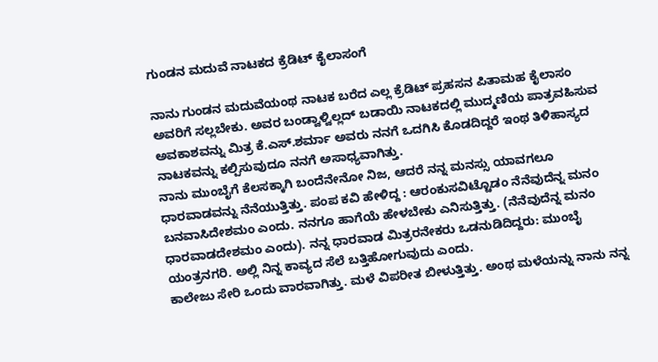ಗುಂಡನ ಮದುವೆ ನಾಟಕದ ಕ್ರೆಡಿಟ್ ಕೈಲಾಸಂಗೆ

ನಾನು ಗುಂಡನ ಮದುವೆಯಂಥ ನಾಟಕ ಬರೆದ ಎಲ್ಲ ಕ್ರೆಡಿಟ್ ಪ್ರಹಸನ ಪಿತಾಮಹ ಕೈಲಾಸಂ ಅವರಿಗೆ ಸಲ್ಲಬೇಕು. ಅವರ ಬಂಡ್ವಾಳ್ವಿಲ್ಲದ್ ಬಡಾಯಿ ನಾಟಕದಲ್ಲಿ ಮುದ್ಮಣಿಯ ಪಾತ್ರವಹಿಸುವ ಅವಕಾಶವನ್ನು ಮಿತ್ರ ಕೆ.ಎಸ್.ಶರ್ಮಾ ಅವರು ನನಗೆ ಒದಗಿಸಿ ಕೊಡದಿದ್ದರೆ ಇಂಥ ತಿಳಿಹಾಸ್ಯದ ನಾಟಕವನ್ನು ಕಲ್ಪಿಸುವುದೂ ನನಗೆ ಅಸಾಧ್ಯವಾಗಿತ್ತು.
ನಾನು ಮುಂಬೈಗೆ ಕೆಲಸಕ್ಕಾಗಿ ಬಂದೆನೇನೋ ನಿಜ, ಆದರೆ ನನ್ನ ಮನಸ್ಸು ಯಾವಗಲೂ ಧಾರವಾಡವನ್ನು ನೆನೆಯುತ್ತಿತ್ತು. ಪಂಪ ಕವಿ ಹೇಳಿದ್ದ : ಆರಂಕುಸವಿಟ್ಟೊಡಂ ನೆನೆವುದೆನ್ನ ಮನಂ ಬನವಾಸಿದೇಶಮಂ ಎಂದು. ನನಗೂ ಹಾಗೆಯೆ ಹೇಳಬೇಕು ಎನಿಸುತ್ತಿತ್ತು. (ನೆನೆವುದೆನ್ನ ಮನಂ ಧಾರವಾಡದೇಶಮಂ ಎಂದು). ನನ್ನ ಧಾರವಾಡ ಮಿತ್ರರನೇಕರು ಒಡನುಡಿದಿದ್ದರು: ಮುಂಬೈ ಯಂತ್ರನಗರಿ. ಅಲ್ಲಿ ನಿನ್ನ ಕಾವ್ಯದ ಸೆಲೆ ಬತ್ತಿಹೋಗುವುದು ಎಂದು.
ಕಾಲೇಜು ಸೇರಿ ಒಂದು ವಾರವಾಗಿತ್ತು. ಮಳೆ ವಿಪರೀತ ಬೀಳುತ್ತಿತ್ತು. ಅಂಥ ಮಳೆಯನ್ನು ನಾನು ನನ್ನ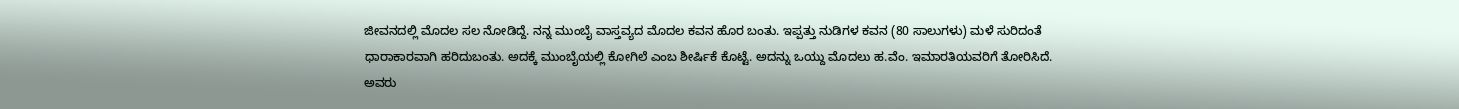ಜೀವನದಲ್ಲಿ ಮೊದಲ ಸಲ ನೋಡಿದ್ದೆ. ನನ್ನ ಮುಂಬೈ ವಾಸ್ತವ್ಯದ ಮೊದಲ ಕವನ ಹೊರ ಬಂತು. ಇಪ್ಪತ್ತು ನುಡಿಗಳ ಕವನ (80 ಸಾಲುಗಳು) ಮಳೆ ಸುರಿದಂತೆ ಧಾರಾಕಾರವಾಗಿ ಹರಿದುಬಂತು. ಅದಕ್ಕೆ ಮುಂಬೈಯಲ್ಲಿ ಕೋಗಿಲೆ ಎಂಬ ಶೀರ್ಷಿಕೆ ಕೊಟ್ಟೆ. ಅದನ್ನು ಒಯ್ದು ಮೊದಲು ಹ.ವೆಂ. ಇಮಾರತಿಯವರಿಗೆ ತೋರಿಸಿದೆ. ಅವರು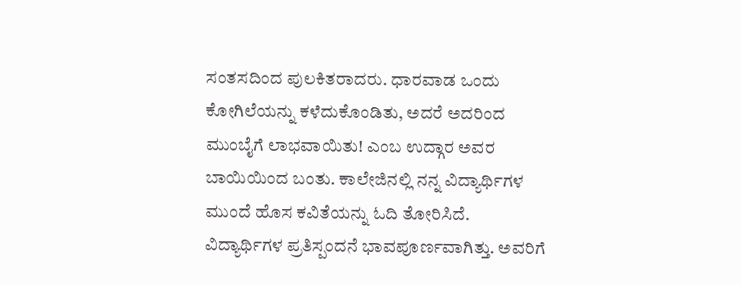ಸಂತಸದಿಂದ ಪುಲಕಿತರಾದರು. ಧಾರವಾಡ ಒಂದು ಕೋಗಿಲೆಯನ್ನು ಕಳೆದುಕೊಂಡಿತು, ಅದರೆ ಅದರಿಂದ ಮುಂಬೈಗೆ ಲಾಭವಾಯಿತು! ಎಂಬ ಉದ್ಗಾರ ಅವರ ಬಾಯಿಯಿಂದ ಬಂತು. ಕಾಲೇಜಿನಲ್ಲಿ ನನ್ನ ವಿದ್ಯಾರ್ಥಿಗಳ ಮುಂದೆ ಹೊಸ ಕವಿತೆಯನ್ನು ಓದಿ ತೋರಿಸಿದೆ. ವಿದ್ಯಾರ್ಥಿಗಳ ಪ್ರತಿಸ್ಪಂದನೆ ಭಾವಪೂರ್ಣವಾಗಿತ್ತು. ಅವರಿಗೆ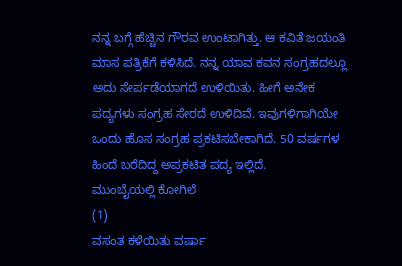ನನ್ನ ಬಗ್ಗೆ ಹೆಚ್ಚಿನ ಗೌರವ ಉಂಟಾಗಿತ್ತು. ಆ ಕವಿತೆ ಜಯಂತಿ ಮಾಸ ಪತ್ರಿಕೆಗೆ ಕಳಿಸಿದೆ. ನನ್ನ ಯಾವ ಕವನ ಸಂಗ್ರಹದಲ್ಲೂ ಅದು ಸೇರ್ಪಡೆಯಾಗದೆ ಉಳಿಯಿತು. ಹೀಗೆ ಅನೇಕ ಪದ್ಯಗಳು ಸಂಗ್ರಹ ಸೇರದೆ ಉಳಿದಿವೆ. ಇವುಗಳಿಗಾಗಿಯೇ ಒಂದು ಹೊಸ ಸಂಗ್ರಹ ಪ್ರಕಟಿಸಬೇಕಾಗಿದೆ. 50 ವರ್ಷಗಳ ಹಿಂದೆ ಬರೆದಿದ್ದ ಅಪ್ರಕಟಿತ ಪದ್ಯ ಇಲ್ಲಿದೆ.
ಮುಂಬೈಯಲ್ಲಿ ಕೋಗಿಲೆ
(1)
ವಸಂತ ಕಳೆಯಿತು ವರ್ಷಾ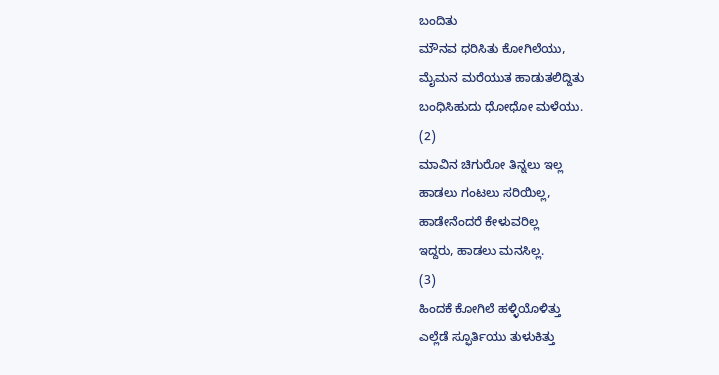ಬಂದಿತು
ಮೌನವ ಧರಿಸಿತು ಕೋಗಿಲೆಯು,
ಮೈಮನ ಮರೆಯುತ ಹಾಡುತಲಿದ್ದಿತು
ಬಂಧಿಸಿಹುದು ಧೋಧೋ ಮಳೆಯು.
(2)
ಮಾವಿನ ಚಿಗುರೋ ತಿನ್ನಲು ಇಲ್ಲ
ಹಾಡಲು ಗಂಟಲು ಸರಿಯಿಲ್ಲ,
ಹಾಡೇನೆಂದರೆ ಕೇಳುವರಿಲ್ಲ
ಇದ್ದರು, ಹಾಡಲು ಮನಸಿಲ್ಲ.
(3)
ಹಿಂದಕೆ ಕೋಗಿಲೆ ಹಳ್ಳಿಯೊಳಿತ್ತು
ಎಲ್ಲೆಡೆ ಸ್ಫೂರ್ತಿಯು ತುಳುಕಿತ್ತು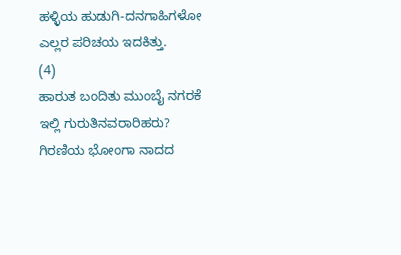ಹಳ್ಳಿಯ ಹುಡುಗಿ-ದನಗಾಹಿಗಳೋ
ಎಲ್ಲರ ಪರಿಚಯ ಇದಕಿತ್ತು.
(4)
ಹಾರುತ ಬಂದಿತು ಮುಂಬೈ ನಗರಕೆ
ಇಲ್ಲಿ ಗುರುತಿನವರಾರಿಹರು?
ಗಿರಣಿಯ ಭೋಂಗಾ ನಾದದ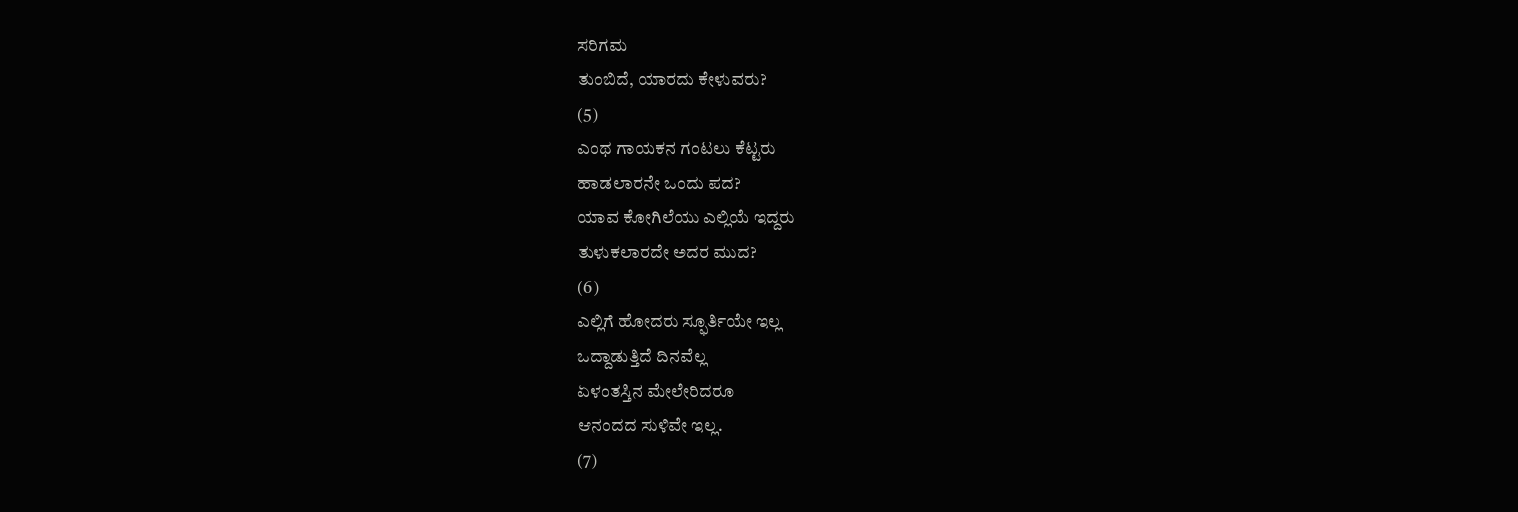ಸರಿಗಮ
ತುಂಬಿದೆ, ಯಾರದು ಕೇಳುವರು?
(5)
ಎಂಥ ಗಾಯಕನ ಗಂಟಲು ಕೆಟ್ಟರು
ಹಾಡಲಾರನೇ ಒಂದು ಪದ?
ಯಾವ ಕೋಗಿಲೆಯು ಎಲ್ಲಿಯೆ ಇದ್ದರು
ತುಳುಕಲಾರದೇ ಅದರ ಮುದ?
(6)
ಎಲ್ಲಿಗೆ ಹೋದರು ಸ್ಫೂರ್ತಿಯೇ ಇಲ್ಲ
ಒದ್ದಾಡುತ್ತಿದೆ ದಿನವೆಲ್ಲ
ಏಳಂತಸ್ತಿನ ಮೇಲೇರಿದರೂ
ಆನಂದದ ಸುಳಿವೇ ಇಲ್ಲ.
(7)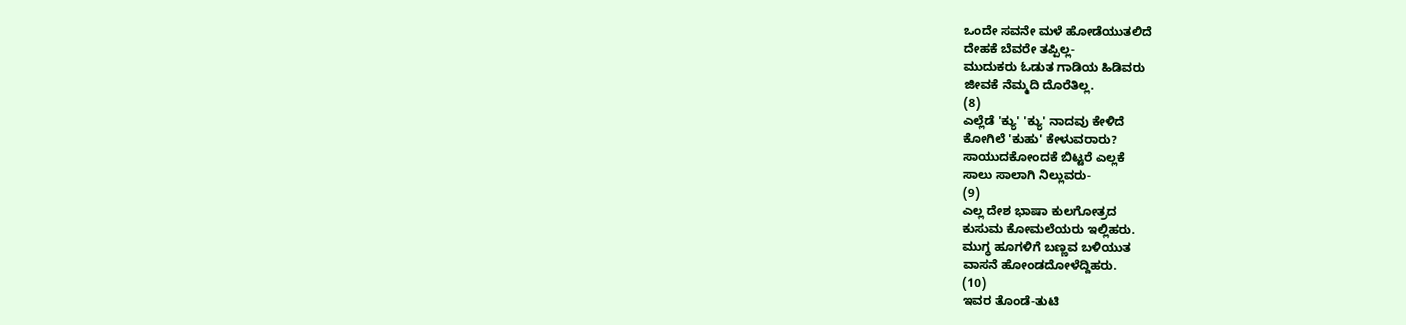ಒಂದೇ ಸವನೇ ಮಳೆ ಹೋಡೆಯುತಲಿದೆ
ದೇಹಕೆ ಬೆವರೇ ತಪ್ಪಿಲ್ಲ-
ಮುದುಕರು ಓಡುತ ಗಾಡಿಯ ಹಿಡಿವರು
ಜೀವಕೆ ನೆಮ್ಮದಿ ದೊರೆತಿಲ್ಲ.
(8)
ಎಲ್ಲೆಡೆ 'ಕ್ಯು' 'ಕ್ಯು' ನಾದವು ಕೇಳಿದೆ
ಕೋಗಿಲೆ 'ಕುಹು' ಕೇಳುವರಾರು?
ಸಾಯುದಕೋಂದಕೆ ಬಿಟ್ಟರೆ ಎಲ್ಲಕೆ
ಸಾಲು ಸಾಲಾಗಿ ನಿಲ್ಲುವರು-
(9)
ಎಲ್ಲ ದೇಶ ಭಾಷಾ ಕುಲಗೋತ್ರದ
ಕುಸುಮ ಕೋಮಲೆಯರು ಇಲ್ಲಿಹರು.
ಮುಗ್ಧ ಹೂಗಳಿಗೆ ಬಣ್ಣವ ಬಳಿಯುತ
ವಾಸನೆ ಹೋಂಡದೋಳೆದ್ದಿಹರು.
(10)
ಇವರ ತೊಂಡೆ-ತುಟಿ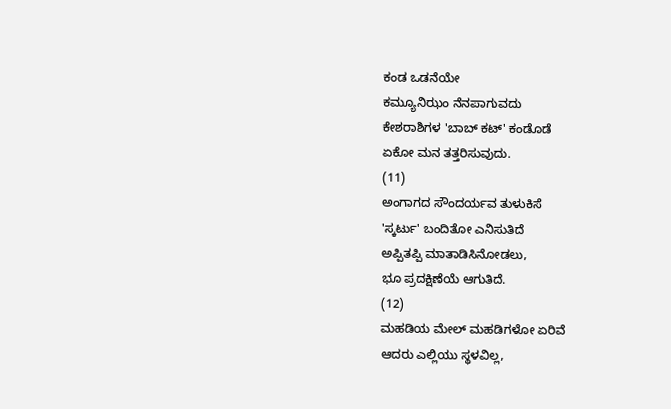ಕಂಡ ಒಡನೆಯೇ
ಕಮ್ಯೂನಿಝಂ ನೆನಪಾಗುವದು
ಕೇಶರಾಶಿಗಳ 'ಬಾಬ್ ಕಟ್' ಕಂಡೊಡೆ
ಏಕೋ ಮನ ತತ್ತರಿಸುವುದು.
(11)
ಅಂಗಾಗದ ಸೌಂದರ್ಯವ ತುಳುಕಿಸೆ
'ಸ್ಕರ್ಟು' ಬಂದಿತೋ ಎನಿಸುತಿದೆ
ಅಪ್ಪಿತಪ್ಪಿ ಮಾತಾಡಿಸಿನೋಡಲು,
ಭೂ ಪ್ರದಕ್ಷಿಣೆಯೆ ಆಗುತಿದೆ.
(12)
ಮಹಡಿಯ ಮೇಲ್ ಮಹಡಿಗಳೋ ಏರಿವೆ
ಆದರು ಎಲ್ಲಿಯು ಸ್ಥಳವಿಲ್ಲ,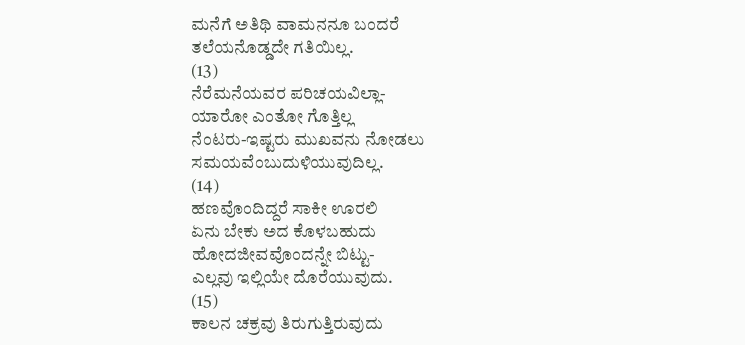ಮನೆಗೆ ಅತಿಥಿ ವಾಮನನೂ ಬಂದರೆ
ತಲೆಯನೊಡ್ಡದೇ ಗತಿಯಿಲ್ಲ.
(13)
ನೆರೆಮನೆಯವರ ಪರಿಚಯವಿಲ್ಲಾ-
ಯಾರೋ ಎಂತೋ ಗೊತ್ತಿಲ್ಲ
ನೆಂಟರು-ಇಷ್ಟರು ಮುಖವನು ನೋಡಲು
ಸಮಯವೆಂಬುದುಳಿಯುವುದಿಲ್ಲ.
(14)
ಹಣವೊಂದಿದ್ದರೆ ಸಾಕೀ ಊರಲಿ
ಏನು ಬೇಕು ಅದ ಕೊಳಬಹುದು
ಹೋದಜೀವವೊಂದನ್ನೇ ಬಿಟ್ಟು-
ಎಲ್ಲವು ಇಲ್ಲಿಯೇ ದೊರೆಯುವುದು.
(15)
ಕಾಲನ ಚಕ್ರವು ತಿರುಗುತ್ತಿರುವುದು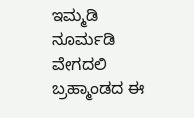ಇಮ್ಮಡಿ ನೂರ್ಮಡಿ ವೇಗದಲಿ
ಬ್ರಹ್ಮಾಂಡದ ಈ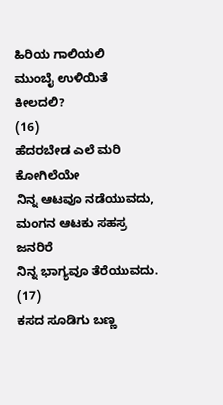ಹಿರಿಯ ಗಾಲಿಯಲಿ
ಮುಂಬೈ ಉಳಿಯಿತೆ ಕೀಲದಲಿ?
(16)
ಹೆದರಬೇಡ ಎಲೆ ಮರಿ ಕೋಗಿಲೆಯೇ
ನಿನ್ನ ಆಟವೂ ನಡೆಯುವದು,
ಮಂಗನ ಆಟಕು ಸಹಸ್ರ ಜನರಿರೆ
ನಿನ್ನ ಭಾಗ್ಯವೂ ತೆರೆಯುವದು.
(17)
ಕಸದ ಸೂಡಿಗು ಬಣ್ಣ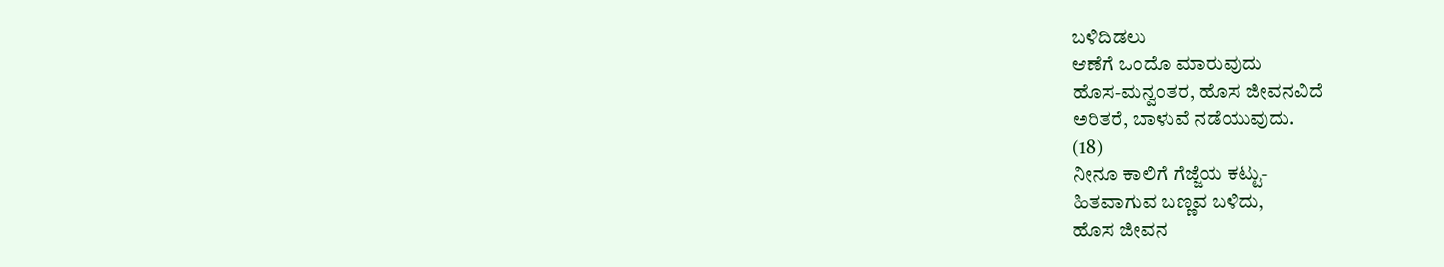ಬಳಿದಿಡಲು
ಆಣೆಗೆ ಒಂದೊ ಮಾರುವುದು
ಹೊಸ-ಮನ್ವಂತರ, ಹೊಸ ಜೀವನವಿದೆ
ಅರಿತರೆ, ಬಾಳುವೆ ನಡೆಯುವುದು.
(18)
ನೀನೂ ಕಾಲಿಗೆ ಗೆಜ್ಜೆಯ ಕಟ್ಟು-
ಹಿತವಾಗುವ ಬಣ್ಣವ ಬಳಿದು,
ಹೊಸ ಜೀವನ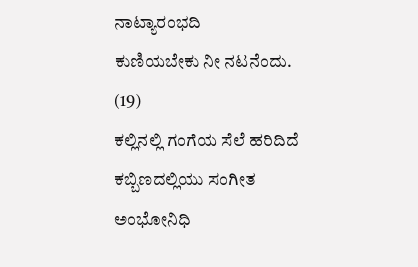ನಾಟ್ಯಾರಂಭದಿ
ಕುಣಿಯಬೇಕು ನೀ ನಟನೆಂದು.
(19)
ಕಲ್ಲಿನಲ್ಲಿ ಗಂಗೆಯ ಸೆಲೆ ಹರಿದಿದೆ
ಕಬ್ಬಿಣದಲ್ಲಿಯು ಸಂಗೀತ
ಅಂಭೋನಿಧಿ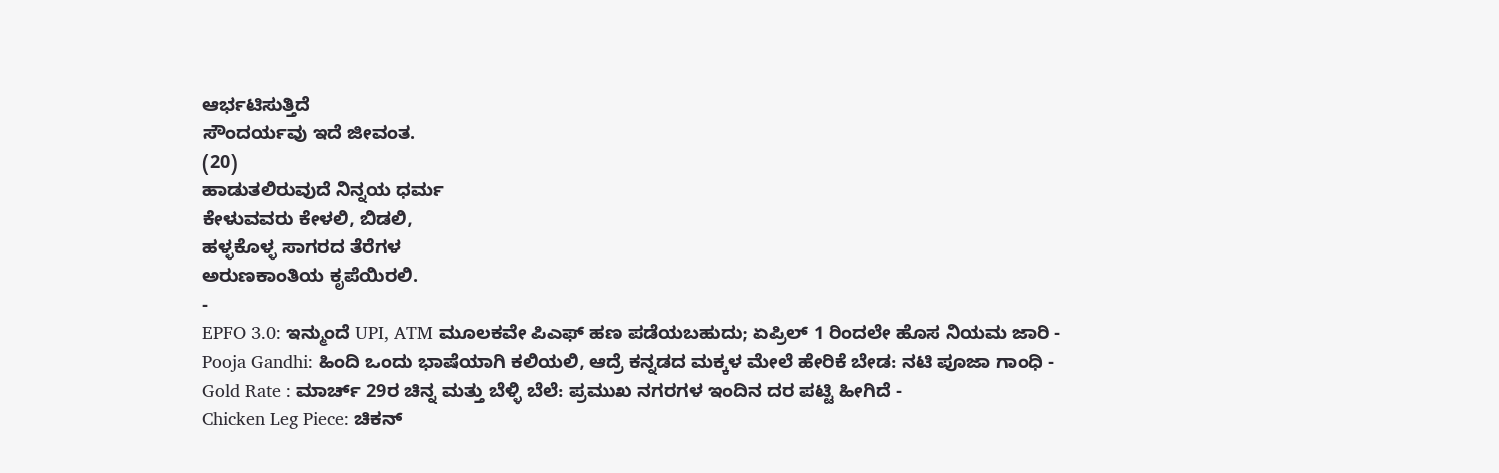ಆರ್ಭಟಿಸುತ್ತಿದೆ
ಸೌಂದರ್ಯವು ಇದೆ ಜೀವಂತ.
(20)
ಹಾಡುತಲಿರುವುದೆ ನಿನ್ನಯ ಧರ್ಮ
ಕೇಳುವವರು ಕೇಳಲಿ, ಬಿಡಲಿ,
ಹಳ್ಳಕೊಳ್ಳ ಸಾಗರದ ತೆರೆಗಳ
ಅರುಣಕಾಂತಿಯ ಕೃಪೆಯಿರಲಿ.
-
EPFO 3.0: ಇನ್ಮುಂದೆ UPI, ATM ಮೂಲಕವೇ ಪಿಎಫ್ ಹಣ ಪಡೆಯಬಹುದು; ಏಪ್ರಿಲ್ 1 ರಿಂದಲೇ ಹೊಸ ನಿಯಮ ಜಾರಿ -
Pooja Gandhi: ಹಿಂದಿ ಒಂದು ಭಾಷೆಯಾಗಿ ಕಲಿಯಲಿ, ಆದ್ರೆ ಕನ್ನಡದ ಮಕ್ಕಳ ಮೇಲೆ ಹೇರಿಕೆ ಬೇಡ: ನಟಿ ಪೂಜಾ ಗಾಂಧಿ -
Gold Rate : ಮಾರ್ಚ್ 29ರ ಚಿನ್ನ ಮತ್ತು ಬೆಳ್ಳಿ ಬೆಲೆ: ಪ್ರಮುಖ ನಗರಗಳ ಇಂದಿನ ದರ ಪಟ್ಟಿ ಹೀಗಿದೆ -
Chicken Leg Piece: ಚಿಕನ್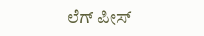ಲೆಗ್ ಪೀಸ್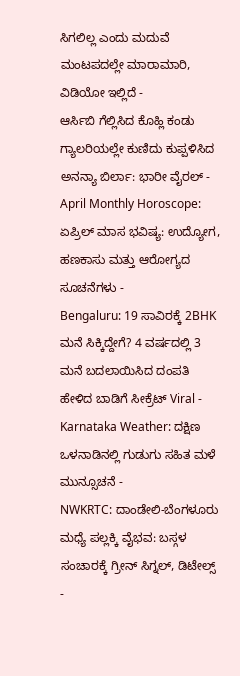ಸಿಗಲಿಲ್ಲ ಎಂದು ಮದುವೆ ಮಂಟಪದಲ್ಲೇ ಮಾರಾಮಾರಿ, ವಿಡಿಯೋ ಇಲ್ಲಿದೆ -
ಆರ್ಸಿಬಿ ಗೆಲ್ಲಿಸಿದ ಕೊಹ್ಲಿ ಕಂಡು ಗ್ಯಾಲರಿಯಲ್ಲೇ ಕುಣಿದು ಕುಪ್ಪಳಿಸಿದ ಅನನ್ಯಾ ಬಿರ್ಲಾ: ಭಾರೀ ವೈರಲ್ -
April Monthly Horoscope: ಏಪ್ರಿಲ್ ಮಾಸ ಭವಿಷ್ಯ: ಉದ್ಯೋಗ, ಹಣಕಾಸು ಮತ್ತು ಆರೋಗ್ಯದ ಸೂಚನೆಗಳು -
Bengaluru: 19 ಸಾವಿರಕ್ಕೆ 2BHK ಮನೆ ಸಿಕ್ಕಿದ್ದೇಗೆ? 4 ವರ್ಷದಲ್ಲಿ 3 ಮನೆ ಬದಲಾಯಿಸಿದ ದಂಪತಿ ಹೇಳಿದ ಬಾಡಿಗೆ ಸೀಕ್ರೆಟ್ Viral -
Karnataka Weather: ದಕ್ಷಿಣ ಒಳನಾಡಿನಲ್ಲಿ ಗುಡುಗು ಸಹಿತ ಮಳೆ ಮುನ್ಸೂಚನೆ -
NWKRTC: ದಾಂಡೇಲಿ-ಬೆಂಗಳೂರು ಮಧ್ಯೆ ಪಲ್ಲಕ್ಕಿ ವೈಭವ: ಬಸ್ಗಳ ಸಂಚಾರಕ್ಕೆ ಗ್ರೀನ್ ಸಿಗ್ನಲ್, ಡಿಟೇಲ್ಸ್ -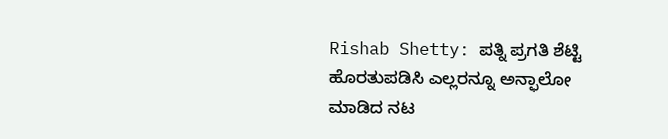Rishab Shetty: ಪತ್ನಿ ಪ್ರಗತಿ ಶೆಟ್ಟಿ ಹೊರತುಪಡಿಸಿ ಎಲ್ಲರನ್ನೂ ಅನ್ಫಾಲೋ ಮಾಡಿದ ನಟ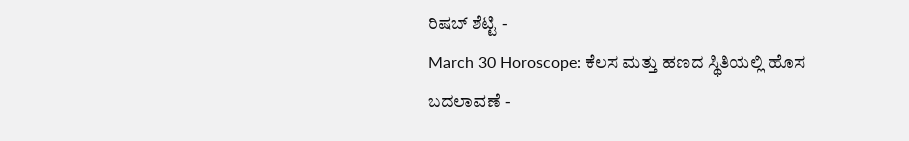ರಿಷಬ್ ಶೆಟ್ಟಿ -
March 30 Horoscope: ಕೆಲಸ ಮತ್ತು ಹಣದ ಸ್ಥಿತಿಯಲ್ಲಿ ಹೊಸ ಬದಲಾವಣೆ -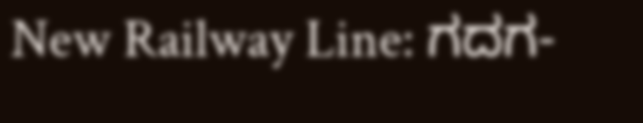New Railway Line: ಗದಗ-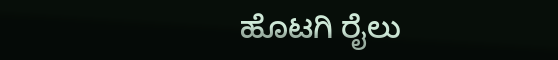ಹೊಟಗಿ ರೈಲು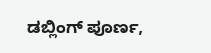ಡಬ್ಲಿಂಗ್ ಪೂರ್ಣ,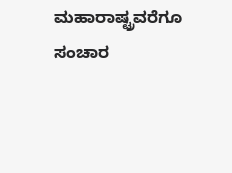ಮಹಾರಾಷ್ಟ್ರವರೆಗೂ ಸಂಚಾರ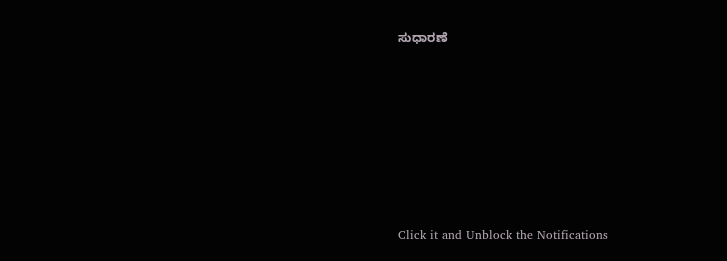ಸುಧಾರಣೆ












Click it and Unblock the Notifications